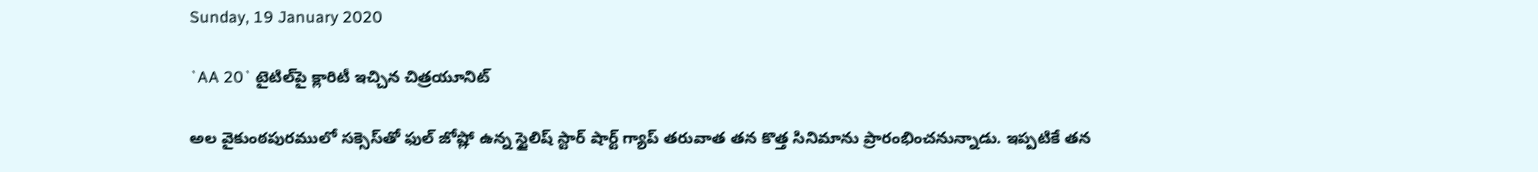Sunday, 19 January 2020

`AA 20` టైటిల్‌పై క్లారిటీ ఇచ్చిన చిత్రయూనిట్‌

అల వైకుంఠపురములో సక్సెస్‌తో ఫుల్ జోష్లో ఉన్న స్టైలిష్ స్టార్‌ షార్ట్‌ గ్యాప్‌ తరువాత తన కొత్త సినిమాను ప్రారంభించనున్నాడు. ఇప్పటికే తన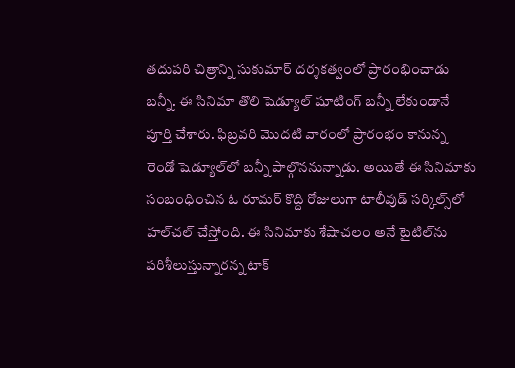తదుపరి చిత్రాన్ని సుకుమార్ దర్శకత్వంలో ప్రారంభించాడు బన్నీ. ఈ సినిమా తొలి షెడ్యూల్‌ షూటింగ్ బన్నీ లేకుండానే పూర్తి చేశారు. ఫిబ్రవరి మొదటి వారంలో ప్రారంభం కానున్న రెండో షెడ్యూల్‌లో బన్నీ పాల్గొననున్నాడు. అయితే ఈ సినిమాకు సంబంధించిన ఓ రూమర్‌ కొద్ది రోజులుగా టాలీవుడ్‌ సర్కిల్స్‌లో హల్‌చల్ చేస్తోంది. ఈ సినిమాకు శేషాచలం అనే టైటిల్‌ను పరిశీలుస్తున్నారన్న టాక్‌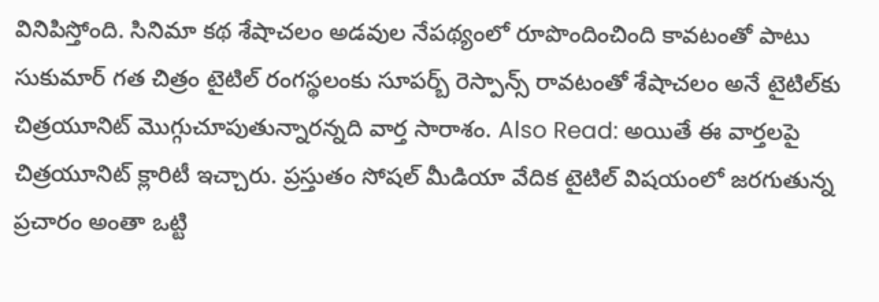వినిపిస్తోంది. సినిమా కథ శేషాచలం అడవుల నేపథ్యంలో రూపొందించింది కావటంతో పాటు సుకుమార్ గత చిత్రం టైటిల్‌ రంగస్థలంకు సూపర్బ్‌ రెస్పాన్స్‌ రావటంతో శేషాచలం అనే టైటిల్‌కు చిత్రయూనిట్‌ మొగ్గుచూపుతున్నారన్నది వార్త సారాశం. Also Read: అయితే ఈ వార్తలపై చిత్రయూనిట్ క్లారిటీ ఇచ్చారు. ప్రస్తుతం సోషల్ మీడియా వేదిక టైటిల్‌ విషయంలో జరగుతున్న ప్రచారం అంతా ఒట్టి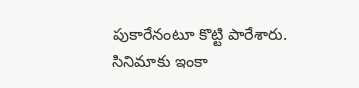పుకారేనంటూ కొట్టి పారేశారు. సినిమాకు ఇంకా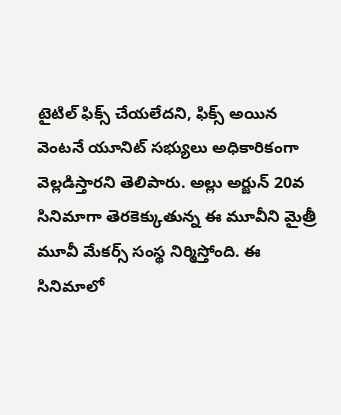టైటిల్‌ ఫిక్స్‌ చేయలేదని, ఫిక్స్‌ అయిన వెంటనే యూనిట్ సభ్యులు అధికారికంగా వెల్లడిస్తారని తెలిపారు. అల్లు అర్జున్‌ 20వ సినిమాగా తెరకెక్కుతున్న ఈ మూవీని మైత్రీ మూవీ మేకర్స్‌ సంస్థ నిర్మిస్తోంది. ఈ సినిమాలో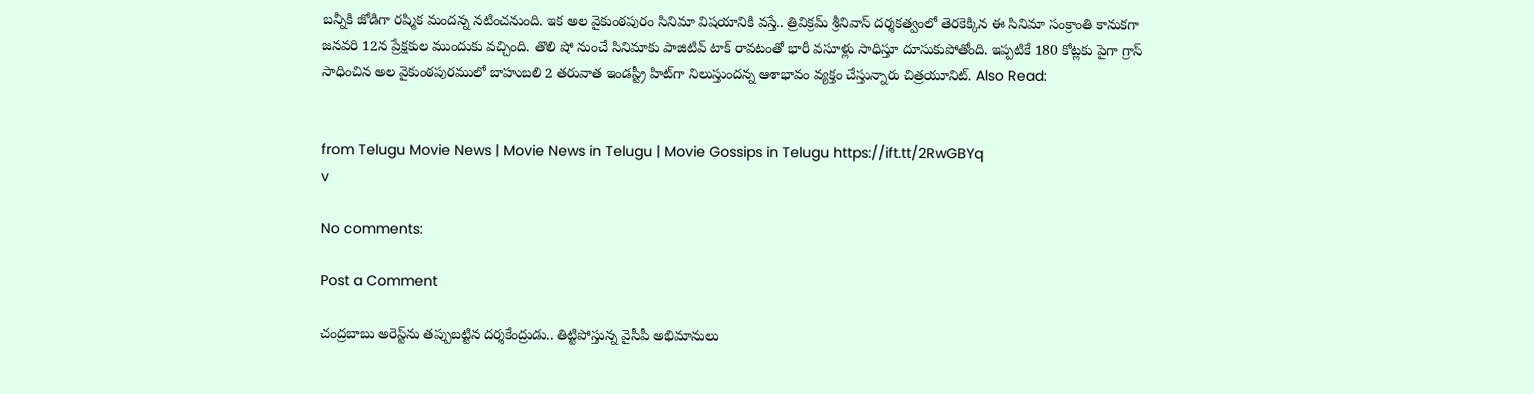బన్నీకి జోడిగా రష్మిక మందన్న నటించనుంది. ఇక అల వైకుంఠపురం సినిమా విషయానికి వస్తే.. త్రివిక్రమ్ శ్రీనివాస్‌ దర్శకత్వంలో తెరకెక్కిన ఈ సినిమా సంక్రాంతి కానుకగా జనవరి 12న ప్రేక్షకుల ముందుకు వచ్చింది. తొలి షో నుంచే సినిమాకు పాజిటివ్‌ టాక్‌ రావటంతో భారీ వసూళ్లు సాధిస్తూ దూసుకుపోతోంది. ఇప్పటికే 180 కోట్లకు పైగా గ్రాస్‌ సాధించిన అల వైకుంఠపురములో బాహుబలి 2 తరువాత ఇండస్ట్రీ హిట్‌గా నిలుస్తుందన్న ఆశాభావం వ్యక్తం చేస్తున్నారు చిత్రయూనిట్‌. Also Read:


from Telugu Movie News | Movie News in Telugu | Movie Gossips in Telugu https://ift.tt/2RwGBYq
v

No comments:

Post a Comment

చంద్రబాబు అరెస్ట్‌ను తప్పుబట్టిన దర్శకేంద్రుడు.. తిట్టిపోస్తున్న వైసీపీ అభిమానులు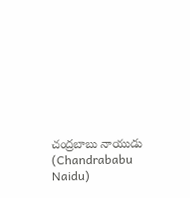చంద్రబాబు నాయుడు (Chandrababu Naidu)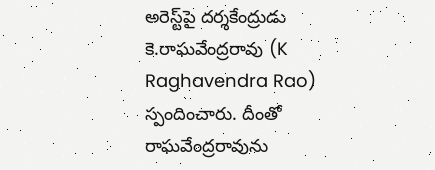అరెస్ట్‌పై దర్శకేంద్రుడు కె.రాఘవేంద్రరావు (K Raghavendra Rao) స్పందించారు. దీంతో రాఘవేంద్రరావును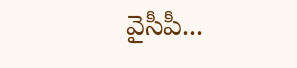వైసీపీ...